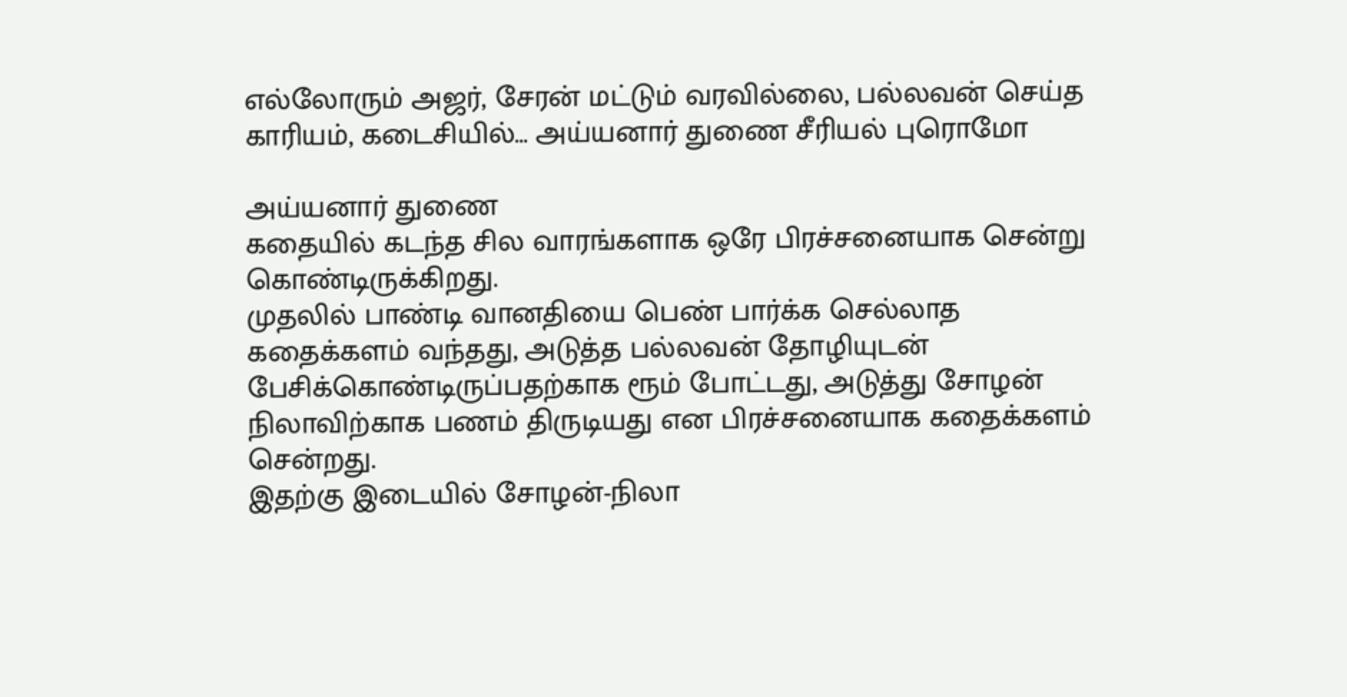எல்லோரும் அஜர், சேரன் மட்டும் வரவில்லை, பல்லவன் செய்த காரியம், கடைசியில்… அய்யனார் துணை சீரியல் புரொமோ

அய்யனார் துணை
கதையில் கடந்த சில வாரங்களாக ஒரே பிரச்சனையாக சென்று கொண்டிருக்கிறது.
முதலில் பாண்டி வானதியை பெண் பார்க்க செல்லாத கதைக்களம் வந்தது, அடுத்த பல்லவன் தோழியுடன் பேசிக்கொண்டிருப்பதற்காக ரூம் போட்டது, அடுத்து சோழன் நிலாவிற்காக பணம் திருடியது என பிரச்சனையாக கதைக்களம் சென்றது.
இதற்கு இடையில் சோழன்-நிலா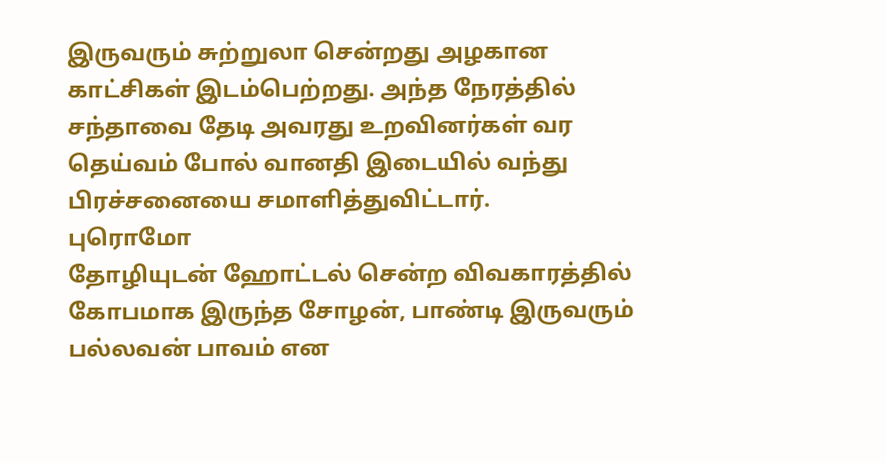இருவரும் சுற்றுலா சென்றது அழகான காட்சிகள் இடம்பெற்றது. அந்த நேரத்தில் சந்தாவை தேடி அவரது உறவினர்கள் வர தெய்வம் போல் வானதி இடையில் வந்து பிரச்சனையை சமாளித்துவிட்டார்.
புரொமோ
தோழியுடன் ஹோட்டல் சென்ற விவகாரத்தில் கோபமாக இருந்த சோழன், பாண்டி இருவரும் பல்லவன் பாவம் என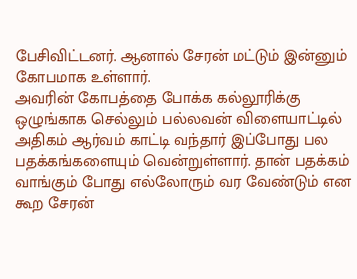பேசிவிட்டனர். ஆனால் சேரன் மட்டும் இன்னும் கோபமாக உள்ளார்.
அவரின் கோபத்தை போக்க கல்லூரிக்கு ஒழுங்காக செல்லும் பல்லவன் விளையாட்டில் அதிகம் ஆர்வம் காட்டி வந்தார் இப்போது பல பதக்கங்களையும் வென்றுள்ளார். தான் பதக்கம் வாங்கும் போது எல்லோரும் வர வேண்டும் என கூற சேரன்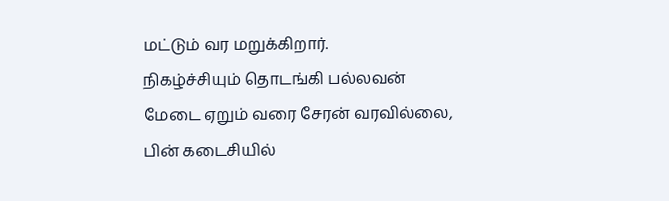மட்டும் வர மறுக்கிறார்.
நிகழ்ச்சியும் தொடங்கி பல்லவன் மேடை ஏறும் வரை சேரன் வரவில்லை, பின் கடைசியில்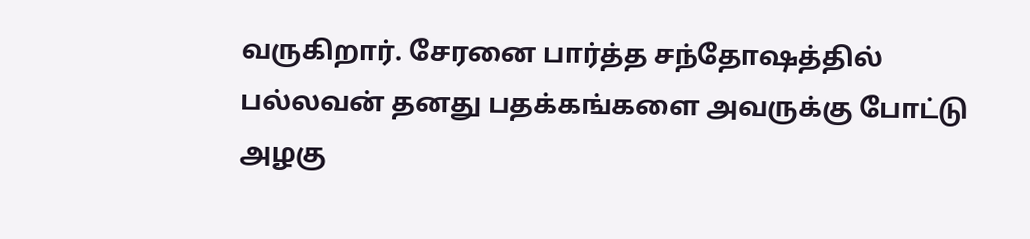வருகிறார். சேரனை பார்த்த சந்தோஷத்தில் பல்லவன் தனது பதக்கங்களை அவருக்கு போட்டு அழகு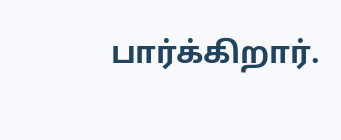பார்க்கிறார்.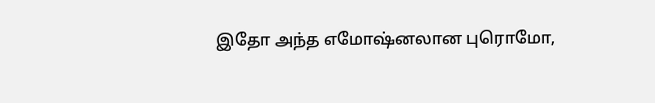இதோ அந்த எமோஷ்னலான புரொமோ,